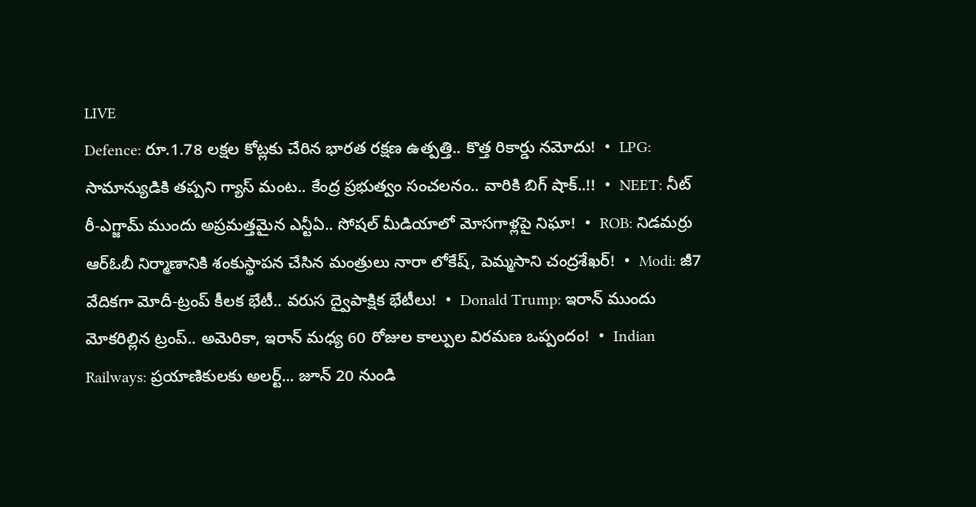LIVE
Defence: రూ.1.78 లక్షల కోట్లకు చేరిన భారత రక్షణ ఉత్పత్తి.. కొత్త రికార్డు నమోదు!  •  LPG: సామాన్యుడికి తప్పని గ్యాస్ మంట.. కేంద్ర ప్రభుత్వం సంచలనం.. వారికి బిగ్ షాక్..!!  •  NEET: నీట్ రీ-ఎగ్జామ్ ముందు అప్రమత్తమైన ఎన్టీఏ.. సోషల్ మీడియాలో మోసగాళ్లపై నిఘా!  •  ROB: నిడమర్రు ఆర్‌ఓబీ నిర్మాణానికి శంకుస్థాపన చేసిన మంత్రులు నారా లోకేష్, పెమ్మసాని చంద్రశేఖర్!  •  Modi: జీ7 వేదికగా మోదీ-ట్రంప్ కీలక భేటీ.. వరుస ద్వైపాక్షిక భేటీలు!  •  Donald Trump: ఇరాన్ ముందు మోకరిల్లిన ట్రంప్.. అమెరికా, ఇరాన్ మధ్య 60 రోజుల కాల్పుల విరమణ ఒప్పందం!  •  Indian Railways: ప్రయాణికులకు అలర్ట్... జూన్ 20 నుండి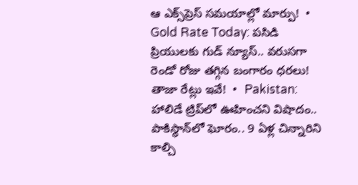ఆ ఎక్స్‌ప్రెస్ సమయాల్లో మార్పు!  •  Gold Rate Today: పసిడి ప్రియులకు గుడ్ న్యూస్.. వరుసగా రెండో రోజు తగ్గిన బంగారం ధరలు! తాజా రేట్లు ఇవే!  •  Pakistan: హాలిడే ట్రిప్‌లో ఊహించని విషాదం.. పాకిస్థాన్‌లో ఘోరం.. 9 ఏళ్ల చిన్నారిని కాల్చి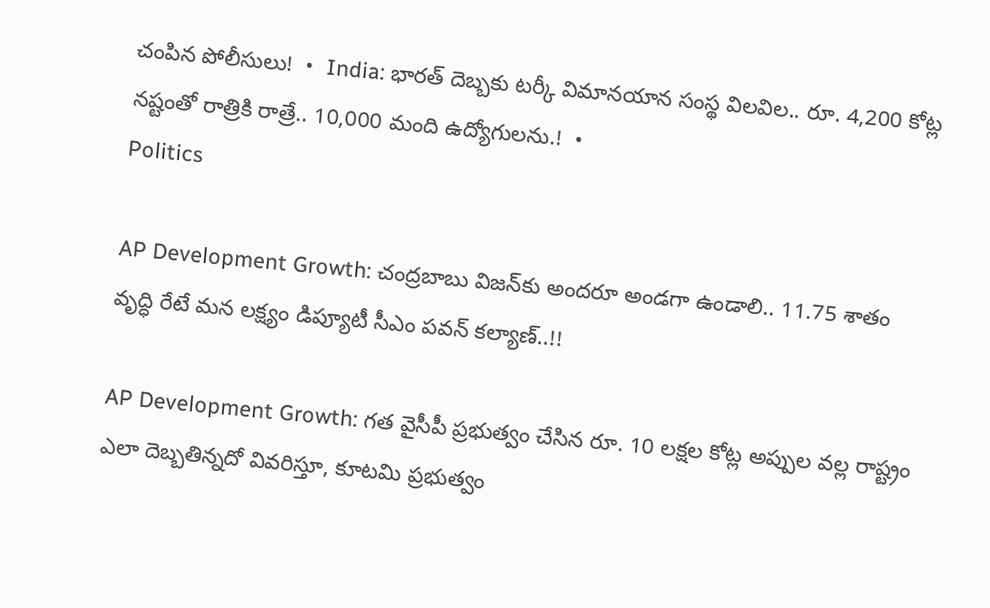చంపిన పోలీసులు!  •  India: భారత్ దెబ్బకు టర్కీ విమానయాన సంస్థ విలవిల.. రూ. 4,200 కోట్ల నష్టంతో రాత్రికి రాత్రే.. 10,000 మంది ఉద్యోగులను.!  •
Politics

AP Development Growth: చంద్రబాబు విజన్‌కు అందరూ అండగా ఉండాలి.. 11.75 శాతం వృద్ధి రేటే మన లక్ష్యం డిప్యూటీ సీఎం పవన్ కల్యాణ్..!!

AP Development Growth: గత వైసీపీ ప్రభుత్వం చేసిన రూ. 10 లక్షల కోట్ల అప్పుల వల్ల రాష్ట్రం ఎలా దెబ్బతిన్నదో వివరిస్తూ, కూటమి ప్రభుత్వం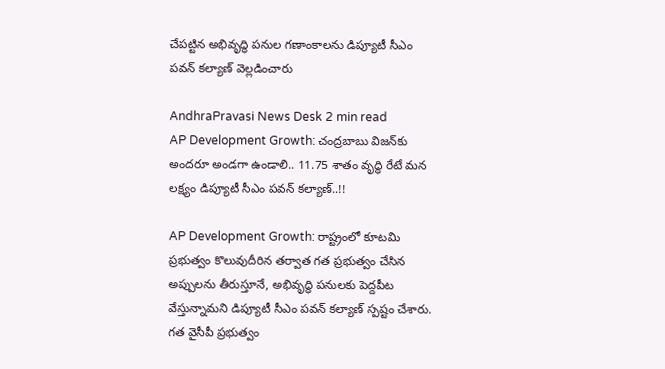చేపట్టిన అభివృద్ధి పనుల గణాంకాలను డిప్యూటీ సీఎం పవన్ కల్యాణ్ వెల్లడించారు

AndhraPravasi News Desk 2 min read
AP Development Growth: చంద్రబాబు విజన్‌కు అందరూ అండగా ఉండాలి.. 11.75 శాతం వృద్ధి రేటే మన లక్ష్యం డిప్యూటీ సీఎం పవన్ కల్యాణ్..!!

AP Development Growth: రాష్ట్రంలో కూటమి ప్రభుత్వం కొలువుదీరిన తర్వాత గత ప్రభుత్వం చేసిన అప్పులను తీరుస్తూనే, అభివృద్ధి పనులకు పెద్దపీట వేస్తున్నామని డిప్యూటీ సీఎం పవన్ కల్యాణ్ స్పష్టం చేశారు. గత వైసీపీ ప్రభుత్వం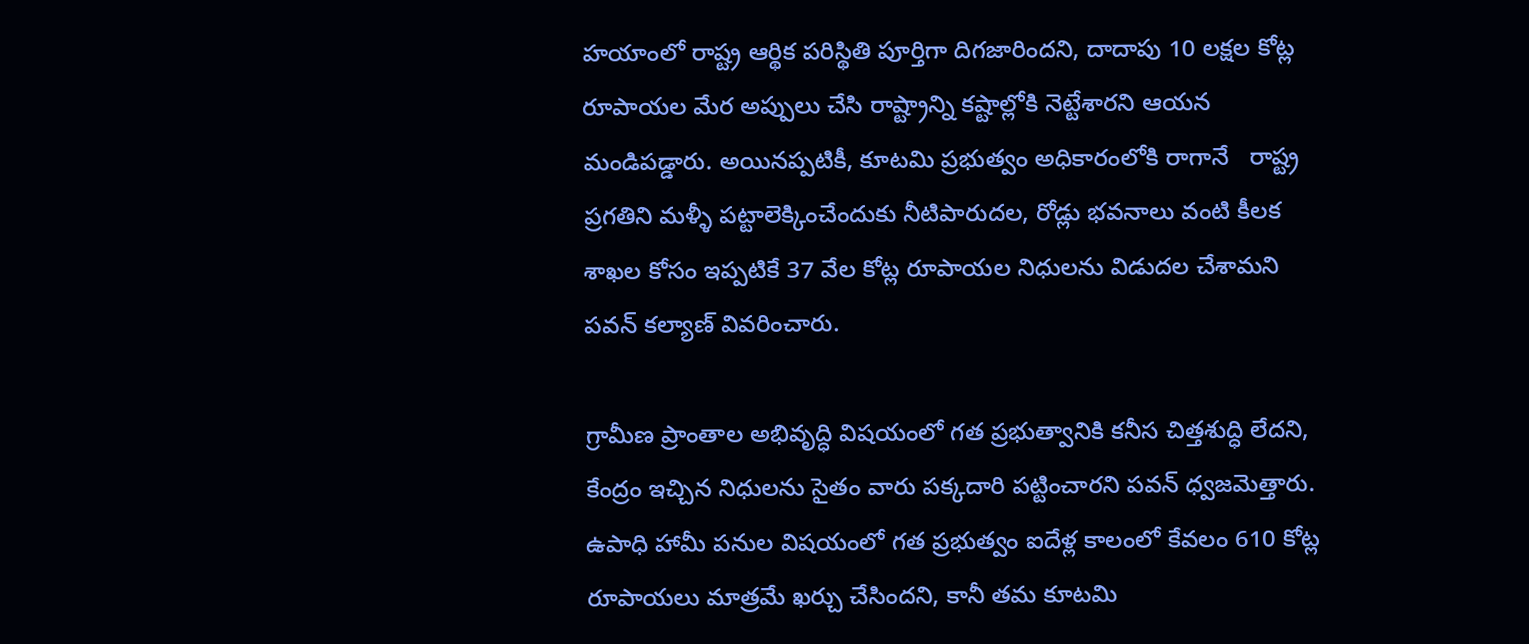హయాంలో రాష్ట్ర ఆర్థిక పరిస్థితి పూర్తిగా దిగజారిందని, దాదాపు 10 లక్షల కోట్ల రూపాయల మేర అప్పులు చేసి రాష్ట్రాన్ని కష్టాల్లోకి నెట్టేశారని ఆయన మండిపడ్డారు. అయినప్పటికీ, కూటమి ప్రభుత్వం అధికారంలోకి రాగానే   రాష్ట్ర ప్రగతిని మళ్ళీ పట్టాలెక్కించేందుకు నీటిపారుదల, రోడ్లు భవనాలు వంటి కీలక శాఖల కోసం ఇప్పటికే 37 వేల కోట్ల రూపాయల నిధులను విడుదల చేశామని పవన్ కల్యాణ్ వివరించారు.

గ్రామీణ ప్రాంతాల అభివృద్ధి విషయంలో గత ప్రభుత్వానికి కనీస చిత్తశుద్ధి లేదని, కేంద్రం ఇచ్చిన నిధులను సైతం వారు పక్కదారి పట్టించారని పవన్ ధ్వజమెత్తారు. ఉపాధి హామీ పనుల విషయంలో గత ప్రభుత్వం ఐదేళ్ల కాలంలో కేవలం 610 కోట్ల రూపాయలు మాత్రమే ఖర్చు చేసిందని, కానీ తమ కూటమి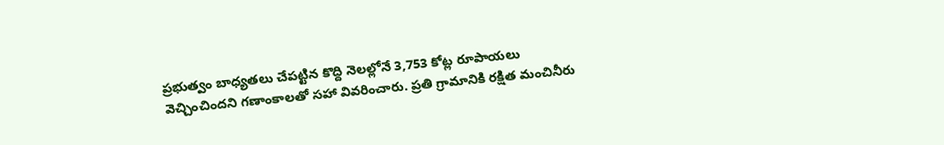ప్రభుత్వం బాధ్యతలు చేపట్టిన కొద్ది నెలల్లోనే 3,753 కోట్ల రూపాయలు వెచ్చించిందని గణాంకాలతో సహా వివరించారు. ప్రతి గ్రామానికి రక్షిత మంచినీరు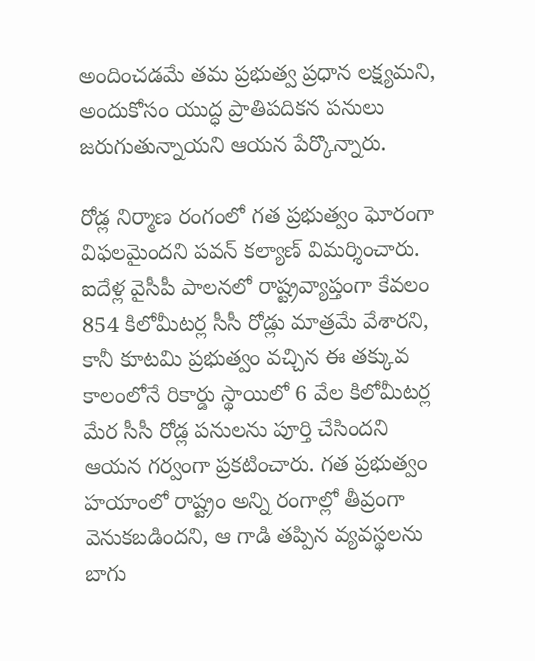అందించడమే తమ ప్రభుత్వ ప్రధాన లక్ష్యమని, అందుకోసం యుద్ధ ప్రాతిపదికన పనులు జరుగుతున్నాయని ఆయన పేర్కొన్నారు.

రోడ్ల నిర్మాణ రంగంలో గత ప్రభుత్వం ఘోరంగా విఫలమైందని పవన్ కల్యాణ్ విమర్శించారు. ఐదేళ్ల వైసీపీ పాలనలో రాష్ట్రవ్యాప్తంగా కేవలం 854 కిలోమీటర్ల సీసీ రోడ్లు మాత్రమే వేశారని, కానీ కూటమి ప్రభుత్వం వచ్చిన ఈ తక్కువ కాలంలోనే రికార్డు స్థాయిలో 6 వేల కిలోమీటర్ల మేర సీసీ రోడ్ల పనులను పూర్తి చేసిందని ఆయన గర్వంగా ప్రకటించారు. గత ప్రభుత్వం హయాంలో రాష్ట్రం అన్ని రంగాల్లో తీవ్రంగా వెనుకబడిందని, ఆ గాడి తప్పిన వ్యవస్థలను బాగు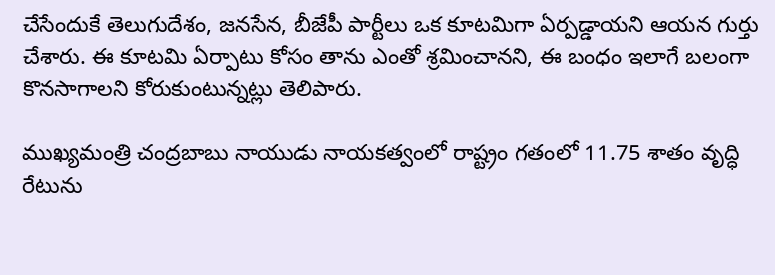చేసేందుకే తెలుగుదేశం, జనసేన, బీజేపీ పార్టీలు ఒక కూటమిగా ఏర్పడ్డాయని ఆయన గుర్తు చేశారు. ఈ కూటమి ఏర్పాటు కోసం తాను ఎంతో శ్రమించానని, ఈ బంధం ఇలాగే బలంగా కొనసాగాలని కోరుకుంటున్నట్లు తెలిపారు.

ముఖ్యమంత్రి చంద్రబాబు నాయుడు నాయకత్వంలో రాష్ట్రం గతంలో 11.75 శాతం వృద్ధి రేటును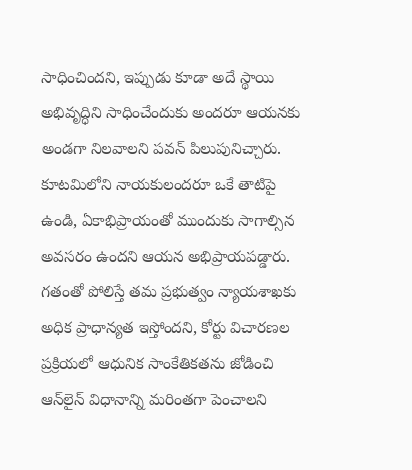సాధించిందని, ఇప్పుడు కూడా అదే స్థాయి అభివృద్ధిని సాధించేందుకు అందరూ ఆయనకు అండగా నిలవాలని పవన్ పిలుపునిచ్చారు. కూటమిలోని నాయకులందరూ ఒకే తాటిపై ఉండి, ఏకాభిప్రాయంతో ముందుకు సాగాల్సిన అవసరం ఉందని ఆయన అభిప్రాయపడ్డారు. గతంతో పోలిస్తే తమ ప్రభుత్వం న్యాయశాఖకు అధిక ప్రాధాన్యత ఇస్తోందని, కోర్టు విచారణల ప్రక్రియలో ఆధునిక సాంకేతికతను జోడించి ఆన్‌లైన్ విధానాన్ని మరింతగా పెంచాలని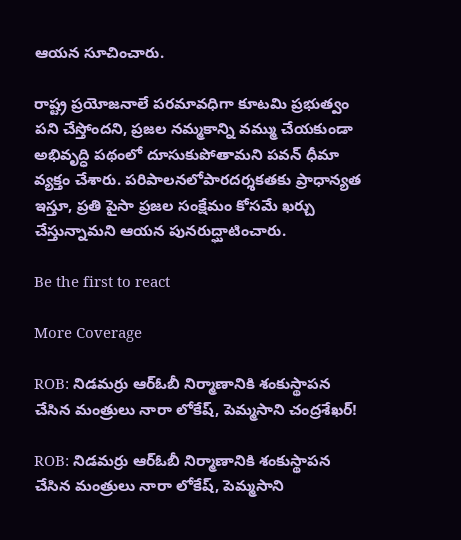ఆయన సూచించారు.

రాష్ట్ర ప్రయోజనాలే పరమావధిగా కూటమి ప్రభుత్వం పని చేస్తోందని, ప్రజల నమ్మకాన్ని వమ్ము చేయకుండా అభివృద్ధి పథంలో దూసుకుపోతామని పవన్ ధీమా వ్యక్తం చేశారు. పరిపాలనలోపారదర్శకతకు ప్రాధాన్యత ఇస్తూ, ప్రతి పైసా ప్రజల సంక్షేమం కోసమే ఖర్చు చేస్తున్నామని ఆయన పునరుద్ఘాటించారు.

Be the first to react

More Coverage

ROB: నిడమర్రు ఆర్‌ఓబీ నిర్మాణానికి శంకుస్థాపన చేసిన మంత్రులు నారా లోకేష్, పెమ్మసాని చంద్రశేఖర్!

ROB: నిడమర్రు ఆర్‌ఓబీ నిర్మాణానికి శంకుస్థాపన చేసిన మంత్రులు నారా లోకేష్, పెమ్మసాని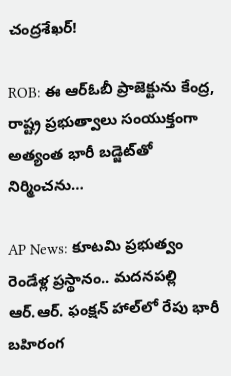చంద్రశేఖర్!

ROB: ఈ ఆర్‌ఓబీ ప్రాజెక్టును కేంద్ర, రాష్ట్ర ప్రభుత్వాలు సంయుక్తంగా అత్యంత భారీ బడ్జెట్‌తో నిర్మించను…

AP News: కూటమి ప్రభుత్వం రెండేళ్ల ప్రస్థానం.. మదనపల్లి ఆర్.ఆర్. ఫంక్షన్ హాల్‌లో రేపు భారీ బహిరంగ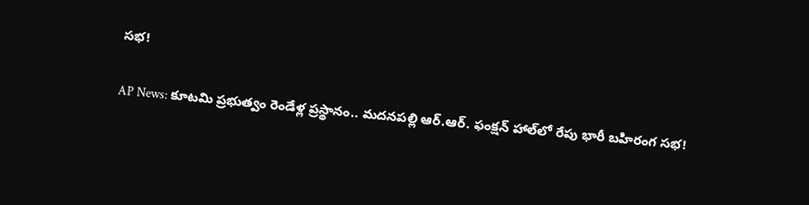సభ!

AP News: కూటమి ప్రభుత్వం రెండేళ్ల ప్రస్థానం.. మదనపల్లి ఆర్.ఆర్. ఫంక్షన్ హాల్‌లో రేపు భారీ బహిరంగ సభ!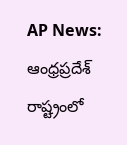AP News: ఆంధ్రప్రదేశ్ రాష్ట్రంలో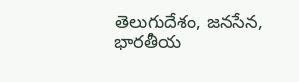తెలుగుదేశం, జనసేన, భారతీయ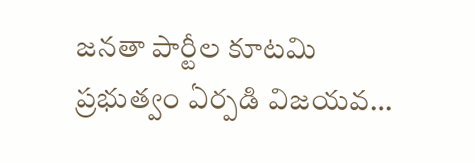జనతా పార్టీల కూటమి ప్రభుత్వం ఏర్పడి విజయవ…